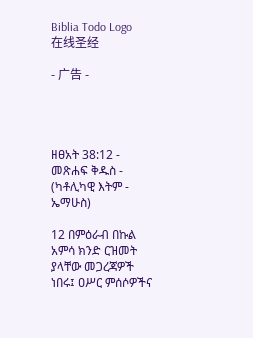Biblia Todo Logo
在线圣经

- 广告 -




ዘፀአት 38:12 - መጽሐፍ ቅዱስ - (ካቶሊካዊ እትም - ኤማሁስ)

12 በምዕራብ በኩል አምሳ ክንድ ርዝመት ያላቸው መጋረጃዎች ነበሩ፤ ዐሥር ምሰሶዎችና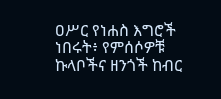ዐሥር የነሐስ እግሮች ነበሩት፥ የምሰሶዎቹ ኩላቦችና ዘንጎች ከብር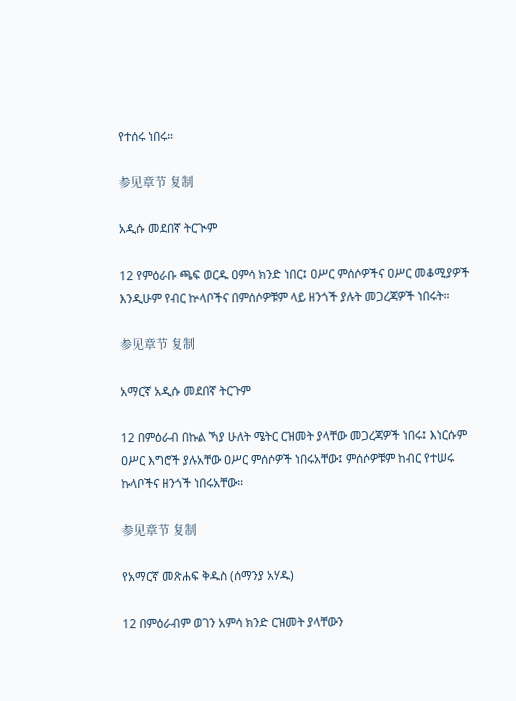የተሰሩ ነበሩ።

参见章节 复制

አዲሱ መደበኛ ትርጒም

12 የምዕራቡ ጫፍ ወርዱ ዐምሳ ክንድ ነበር፤ ዐሥር ምሰሶዎችና ዐሥር መቆሚያዎች እንዲሁም የብር ኵላቦችና በምሰሶዎቹም ላይ ዘንጎች ያሉት መጋረጃዎች ነበሩት።

参见章节 复制

አማርኛ አዲሱ መደበኛ ትርጉም

12 በምዕራብ በኩል ኻያ ሁለት ሜትር ርዝመት ያላቸው መጋረጃዎች ነበሩ፤ እነርሱም ዐሥር እግሮች ያሉአቸው ዐሥር ምሰሶዎች ነበሩአቸው፤ ምሰሶዎቹም ከብር የተሠሩ ኩላቦችና ዘንጎች ነበሩአቸው።

参见章节 复制

የአማርኛ መጽሐፍ ቅዱስ (ሰማንያ አሃዱ)

12 በምዕራብም ወገን አምሳ ክንድ ርዝመት ያላቸውን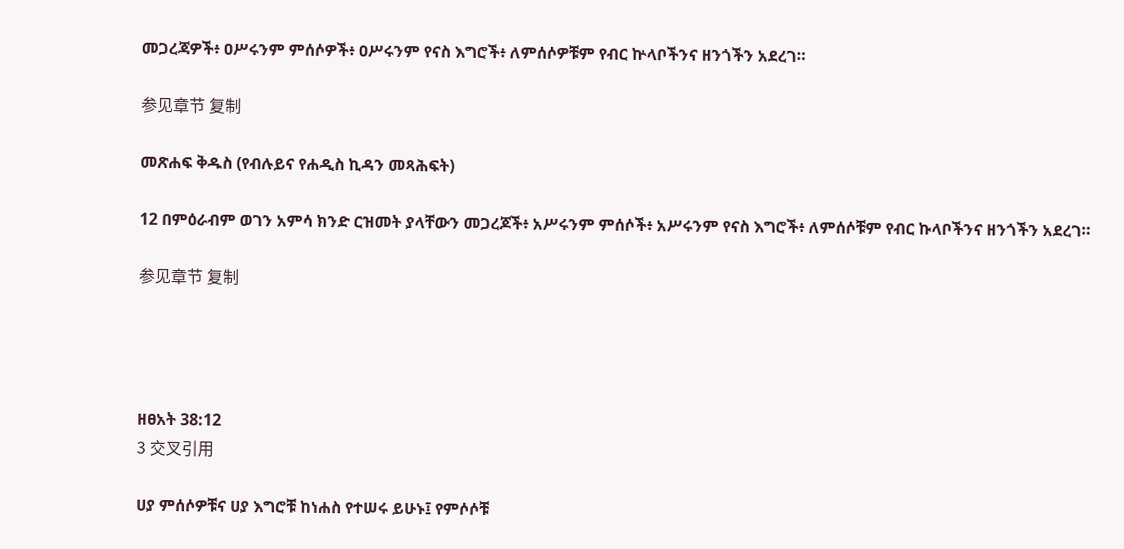መጋረጃዎች፥ ዐሥሩንም ምሰሶዎች፥ ዐሥሩንም የናስ እግሮች፥ ለምሰሶዎቹም የብር ኵላቦችንና ዘንጎችን አደረገ።

参见章节 复制

መጽሐፍ ቅዱስ (የብሉይና የሐዲስ ኪዳን መጻሕፍት)

12 በምዕራብም ወገን አምሳ ክንድ ርዝመት ያላቸውን መጋረጆች፥ አሥሩንም ምሰሶች፥ አሥሩንም የናስ እግሮች፥ ለምሰሶቹም የብር ኩላቦችንና ዘንጎችን አደረገ።

参见章节 复制




ዘፀአት 38:12
3 交叉引用

ሀያ ምሰሶዎቹና ሀያ እግሮቹ ከነሐስ የተሠሩ ይሁኑ፤ የምሶሶቹ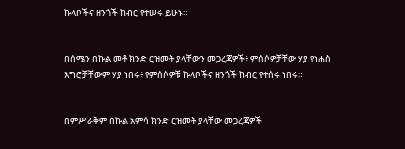ኩላቦችና ዘንጎች ከብር የተሠሩ ይሁኑ።


በሰሜን በኩል መቶ ክንድ ርዝመት ያላቸውን መጋረጃዎች፥ ምሰሶዎቻቸው ሃያ የነሐስ እግሮቻቸውም ሃያ ነበሩ፥ የምሰሶዎቹ ኩላቦችና ዘንጎች ከብር የተሰሩ ነበሩ።


በምሥራቅም በኩል አምሳ ክንድ ርዝመት ያላቸው መጋረጃዎች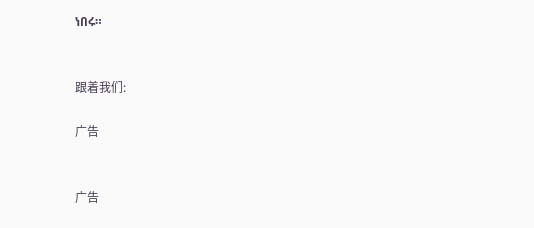ነበሩ።


跟着我们:

广告


广告